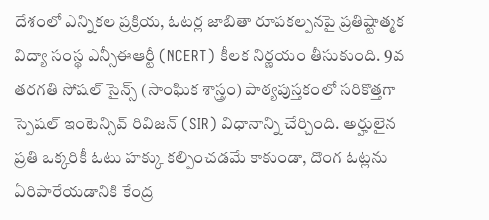దేశంలో ఎన్నికల ప్రక్రియ, ఓటర్ల జాబితా రూపకల్పనపై ప్రతిష్టాత్మక విద్యా సంస్థ ఎన్సీఈఆర్టీ (NCERT) కీలక నిర్ణయం తీసుకుంది. 9వ తరగతి సోషల్ సైన్స్ (సాంఘిక శాస్త్రం) పాఠ్యపుస్తకంలో సరికొత్తగా స్పెషల్ ఇంటెన్సివ్ రివిజన్ (SIR) విధానాన్ని చేర్చింది. అర్హులైన ప్రతి ఒక్కరికీ ఓటు హక్కు కల్పించడమే కాకుండా, దొంగ ఓట్లను ఏరిపారేయడానికి కేంద్ర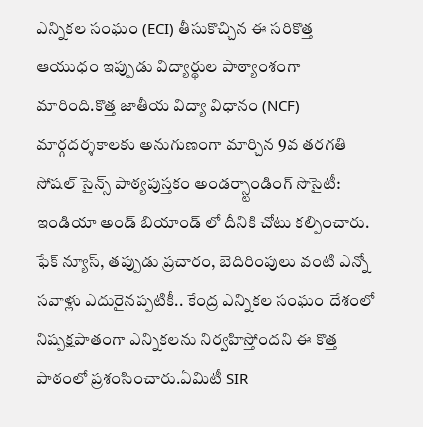ఎన్నికల సంఘం (ECI) తీసుకొచ్చిన ఈ సరికొత్త ఆయుధం ఇప్పుడు విద్యార్థుల పాఠ్యాంశంగా మారింది.కొత్త జాతీయ విద్యా విధానం (NCF) మార్గదర్శకాలకు అనుగుణంగా మార్చిన 9వ తరగతి సోషల్ సైన్స్ పాఠ్యపుస్తకం అండర్స్టాండింగ్ సొసైటీ: ఇండియా అండ్ బియాండ్ లో దీనికి చోటు కల్పించారు. ఫేక్ న్యూస్, తప్పుడు ప్రచారం, బెదిరింపులు వంటి ఎన్నో సవాళ్లు ఎదురైనప్పటికీ.. కేంద్ర ఎన్నికల సంఘం దేశంలో నిష్పక్షపాతంగా ఎన్నికలను నిర్వహిస్తోందని ఈ కొత్త పాఠంలో ప్రశంసించారు.ఏమిటీ SIR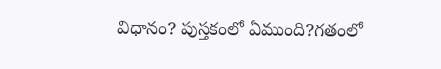విధానం? పుస్తకంలో ఏముంది?గతంలో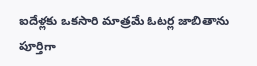ఐదేళ్లకు ఒకసారి మాత్రమే ఓటర్ల జాబితాను పూర్తిగా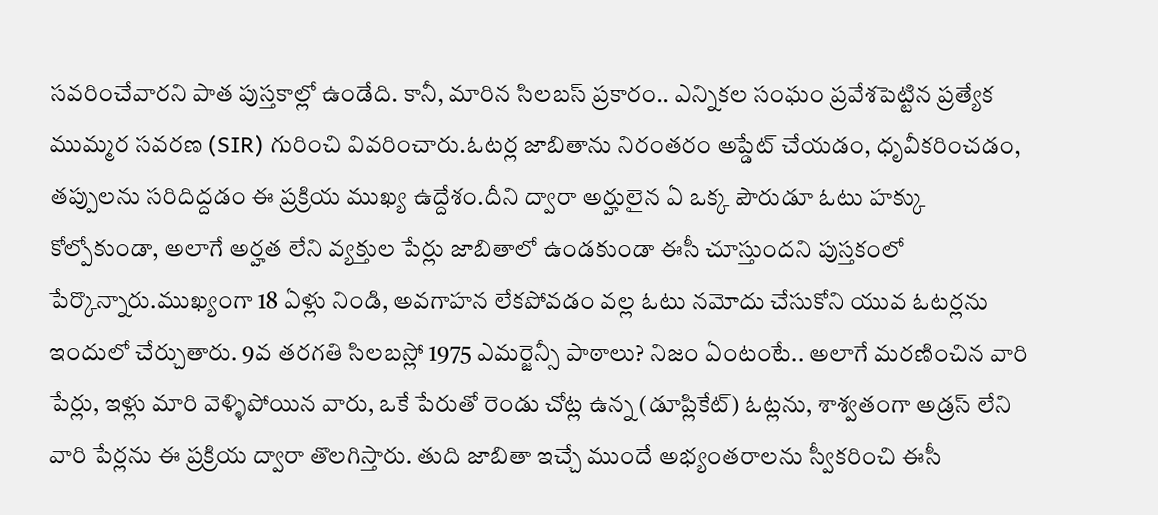సవరించేవారని పాత పుస్తకాల్లో ఉండేది. కానీ, మారిన సిలబస్ ప్రకారం.. ఎన్నికల సంఘం ప్రవేశపెట్టిన ప్రత్యేక ముమ్మర సవరణ (SIR) గురించి వివరించారు.ఓటర్ల జాబితాను నిరంతరం అప్డేట్ చేయడం, ధృవీకరించడం, తప్పులను సరిదిద్దడం ఈ ప్రక్రియ ముఖ్య ఉద్దేశం.దీని ద్వారా అర్హులైన ఏ ఒక్క పౌరుడూ ఓటు హక్కు కోల్పోకుండా, అలాగే అర్హత లేని వ్యక్తుల పేర్లు జాబితాలో ఉండకుండా ఈసీ చూస్తుందని పుస్తకంలో పేర్కొన్నారు.ముఖ్యంగా 18 ఏళ్లు నిండి, అవగాహన లేకపోవడం వల్ల ఓటు నమోదు చేసుకోని యువ ఓటర్లను ఇందులో చేర్చుతారు. 9వ తరగతి సిలబస్లో 1975 ఎమర్జెన్సీ పాఠాలు? నిజం ఏంటంటే.. అలాగే మరణించిన వారి పేర్లు, ఇళ్లు మారి వెళ్ళిపోయిన వారు, ఒకే పేరుతో రెండు చోట్ల ఉన్న (డూప్లికేట్) ఓట్లను, శాశ్వతంగా అడ్రస్ లేని వారి పేర్లను ఈ ప్రక్రియ ద్వారా తొలగిస్తారు. తుది జాబితా ఇచ్చే ముందే అభ్యంతరాలను స్వీకరించి ఈసీ